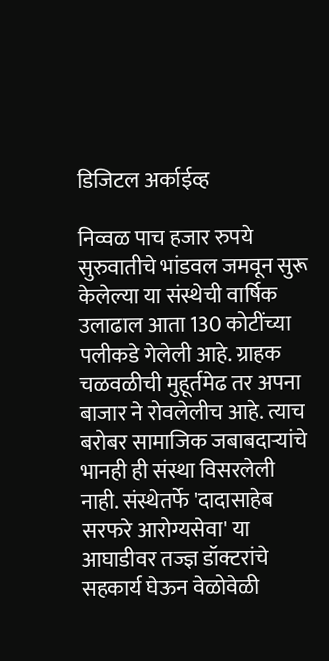डिजिटल अर्काईव्ह

निव्वळ पाच हजार रुपये सुरुवातीचे भांडवल जमवून सुरू केलेल्या या संस्थेची वार्षिक उलाढाल आता 130 कोटींच्या पलीकडे गेलेली आहे. ग्राहक चळवळीची मुहूर्तमेढ तर अपना बाजार ने रोवलेलीच आहे. त्याच बरोबर सामाजिक जबाबदाऱ्यांचे भानही ही संस्था विसरलेली नाही. संस्थेतर्फे 'दादासाहेब सरफरे आरोग्यसेवा' या आघाडीवर तज्ज्ञ डॉक्टरांचे सहकार्य घेऊन वेळोवेळी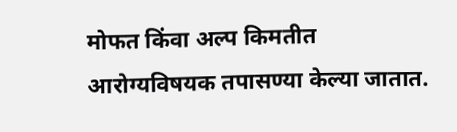मोफत किंवा अल्प किमतीत आरोग्यविषयक तपासण्या केल्या जातात.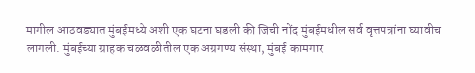मागील आठवड्यात मुंबईमध्ये अशी एक घटना घडली की जिची नोंद मुंबईमधील सर्व वृत्तपत्रांना घ्यावीच लागली. मुंबईच्या ग्राहक चळवळीतील एक अग्रगण्य संस्था, मुंबई कामगार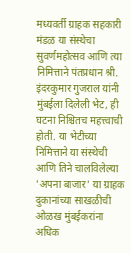मध्यवर्ती ग्राहक सहकारी मंडळ या संस्थेचा सुवर्णमहोत्सव आणि त्या निमित्ताने पंतप्रधान श्री. इंदरकुमार गुजराल यांनी मुंबईला दिलेली भेट, ही घटना निश्चितच महत्त्वाची होती. या भेटीच्या निमित्ताने या संस्थेची आणि तिने चालविलेल्या 'अपना बाजार' या ग्राहक दुकानांच्या साखळीची ओळख मुंबईकरांना अधिक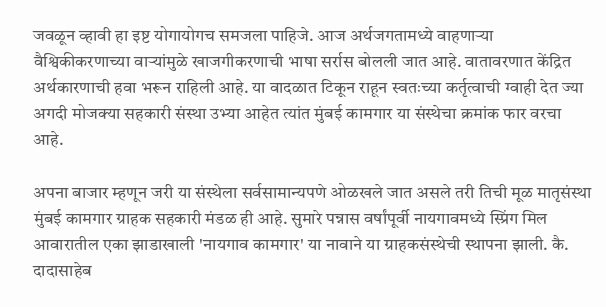जवळून व्हावी हा इष्ट योगायोगच समजला पाहिजे. आज अर्थजगतामध्ये वाहणाऱ्या वैश्विकीकरणाच्या वाऱ्यांमुळे खाजगीकरणाची भाषा सर्रास बोलली जात आहे. वातावरणात केंद्रित अर्थकारणाची हवा भरून राहिली आहे. या वादळात टिकून राहून स्वतःच्या कर्तृत्वाची ग्वाही देत ज्या अगदी मोजक्या सहकारी संस्था उभ्या आहेत त्यांत मुंबई कामगार या संस्थेचा क्रमांक फार वरचा आहे.

अपना बाजार म्हणून जरी या संस्थेला सर्वसामान्यपणे ओळखले जात असले तरी तिची मूळ मातृसंस्था मुंबई कामगार ग्राहक सहकारी मंडळ ही आहे. सुमारे पन्नास वर्षांपूर्वी नायगावमध्ये स्प्रिंग मिल आवारातील एका झाडाखाली 'नायगाव कामगार' या नावाने या ग्राहकसंस्थेची स्थापना झाली. कै. दादासाहेब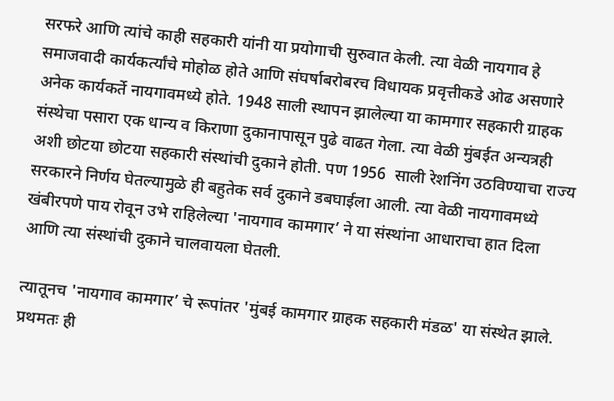सरफरे आणि त्यांचे काही सहकारी यांनी या प्रयोगाची सुरुवात केली. त्या वेळी नायगाव हे समाजवादी कार्यकर्त्यांचे मोहोळ होते आणि संघर्षाबरोबरच विधायक प्रवृत्तीकडे ओढ असणारे अनेक कार्यकर्ते नायगावमध्ये होते. 1948 साली स्थापन झालेल्या या कामगार सहकारी ग्राहक संस्थेचा पसारा एक धान्य व किराणा दुकानापासून पुढे वाढत गेला. त्या वेळी मुंबईत अन्यत्रही अशी छोटया छोटया सहकारी संस्थांची दुकाने होती. पण 1956  साली रेशनिंग उठविण्याचा राज्य सरकारने निर्णय घेतल्यामुळे ही बहुतेक सर्व दुकाने डबघाईला आली. त्या वेळी नायगावमध्ये खंबीरपणे पाय रोवून उभे राहिलेल्या 'नायगाव कामगार’ ने या संस्थांना आधाराचा हात दिला आणि त्या संस्थांची दुकाने चालवायला घेतली.

त्यातूनच 'नायगाव कामगार’ चे रूपांतर 'मुंबई कामगार ग्राहक सहकारी मंडळ' या संस्थेत झाले. प्रथमतः ही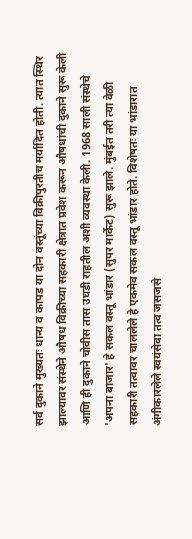सर्व दुकाने मुख्यतः धान्य व कापड या दोन वस्तूंच्या विक्रीपुरतीच मर्यादित होती. त्यात स्थिर झाल्यावर संस्थेने औषध विक्रीच्या सहकारी क्षेत्रात प्रवेश करून औषधांची दुकाने सुरू केली आणि ही दुकाने चोवीस तास उघडी राहतील अशी व्यवस्था केली. 1968 साली संस्थेचे 'अपना बाजार' हे सकल वस्तू भांडार (सुपर मार्केट) सुरू झाले. मुंबईत तरी त्या वेळी सहकारी तत्वावर चाललेले हे एकमेव सकल वस्तू भांडार होते. विशेषतः या भांडारात अंगीकारलेले स्वयंसेवा तत्व जसजसे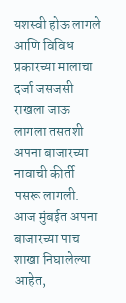यशस्वी होऊ लागले आणि विविध प्रकारच्या मालाचा दर्जा जसजसी राखला जाऊ लागला तसतशी अपना बाजारच्या नावाची कीर्ती पसरू लागली. आज मुंबईत अपना बाजारच्या पाच शाखा निघालेल्या आहेत,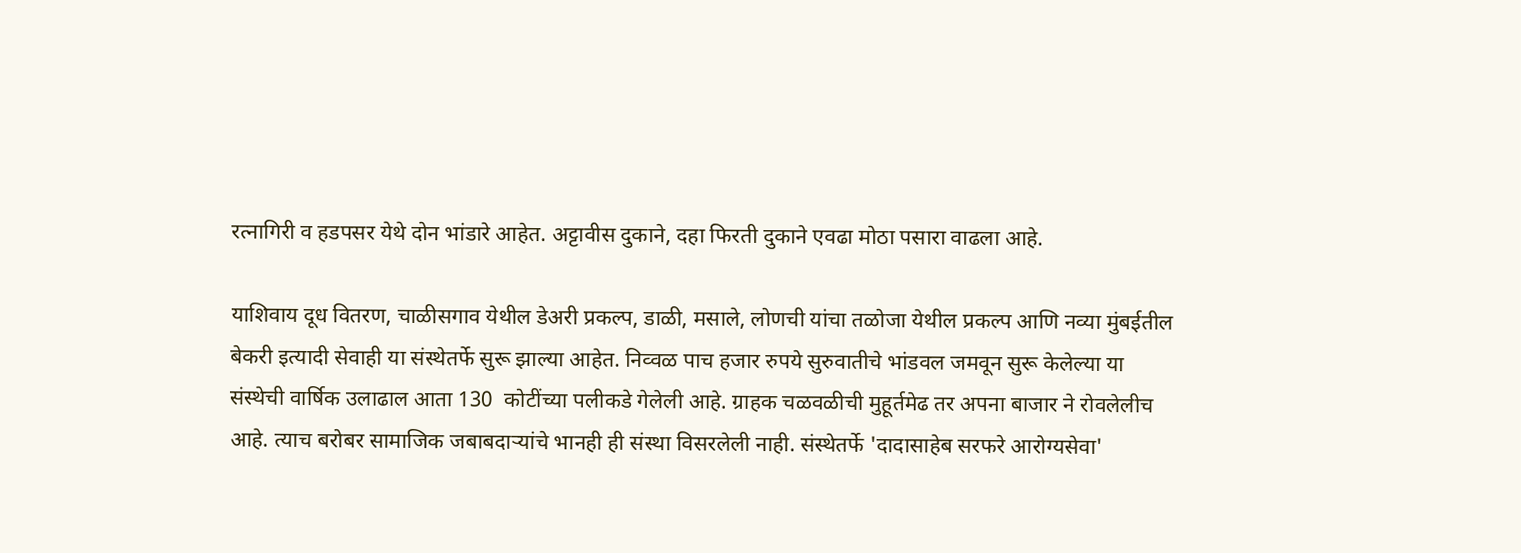रत्नागिरी व हडपसर येथे दोन भांडारे आहेत. अट्टावीस दुकाने, दहा फिरती दुकाने एवढा मोठा पसारा वाढला आहे.

याशिवाय दूध वितरण, चाळीसगाव येथील डेअरी प्रकल्प, डाळी, मसाले, लोणची यांचा तळोजा येथील प्रकल्प आणि नव्या मुंबईतील बेकरी इत्यादी सेवाही या संस्थेतर्फे सुरू झाल्या आहेत. निव्वळ पाच हजार रुपये सुरुवातीचे भांडवल जमवून सुरू केलेल्या या संस्थेची वार्षिक उलाढाल आता 130  कोटींच्या पलीकडे गेलेली आहे. ग्राहक चळवळीची मुहूर्तमेढ तर अपना बाजार ने रोवलेलीच आहे. त्याच बरोबर सामाजिक जबाबदाऱ्यांचे भानही ही संस्था विसरलेली नाही. संस्थेतर्फे 'दादासाहेब सरफरे आरोग्यसेवा'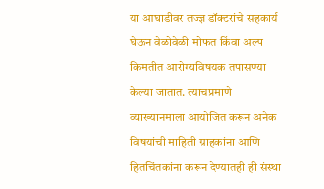या आघाडीवर तज्ज्ञ डॉक्टरांचे सहकार्य घेऊन वेळोवेळी मोफत किंवा अल्प किमतीत आरोग्यविषयक तपासण्या केल्या जातात. त्याचप्रमाणे व्याख्यानमाला आयोजित करून अनेक विषयांची माहिती ग्राहकांना आणि हितचिंतकांना करून देण्यातही ही संस्था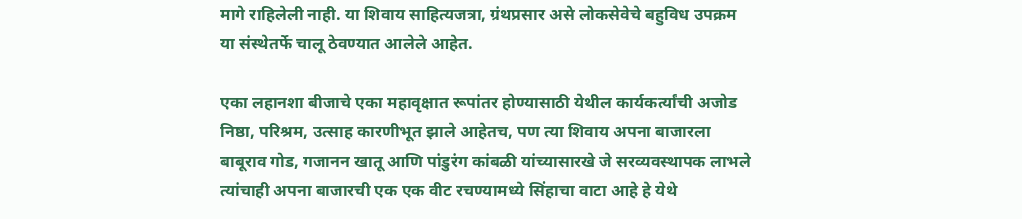मागे राहिलेली नाही. या शिवाय साहित्यजत्रा, ग्रंथप्रसार असे लोकसेवेचे बहुविध उपक्रम या संस्थेतर्फे चालू ठेवण्यात आलेले आहेत.

एका लहानशा बीजाचे एका महावृक्षात रूपांतर होण्यासाठी येथील कार्यकर्त्यांची अजोड निष्ठा, परिश्रम, उत्साह कारणीभूत झाले आहेतच, पण त्या शिवाय अपना बाजारला बाबूराव गोड, गजानन खातू आणि पांडुरंग कांबळी यांच्यासारखे जे सरव्यवस्थापक लाभले त्यांचाही अपना बाजारची एक एक वीट रचण्यामध्ये सिंहाचा वाटा आहे हे येथे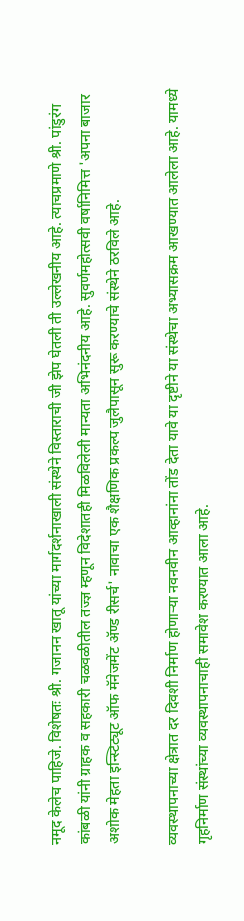नमूद केलेच पाहिजे. विशेषतः श्री. गजानन खातू यांच्या मार्गदर्शनाखाली संस्थेने विस्ताराची जी झेप घेतली ती उल्लेखनीय आहे. त्याचप्रमाणे श्री. पांडुरंग कांबळी यांनी ग्राहक व सहकारी चळवळीतील तज्ज्ञ म्हणून विदेशातही मिळविलेली मान्यता अभिनंदनीय आहे. सुवर्णमहोत्सवी वर्षानिमित्त 'अपना बाजार अशोक मेहता इन्स्टिट्यूट ऑफ मॅनेजमेंट ॲण्ड रीसर्च' नावाचा एक शैक्षणिक प्रकल्प जुलैपासून सुरू करण्याचे संस्थेने ठरविले आहे.

व्यवस्थापनाच्या क्षेत्रात दर दिवशी निर्माण होणाऱ्या नवनवीन आव्हानांना तोंड देता यावे या दृष्टीने या संस्थेचा अभ्यासक्रम आखण्यात आलेला आहे. यामध्ये गृहनिर्माण संस्थांच्या व्यवस्थापनाचाही समावेश करण्यात आला आहे.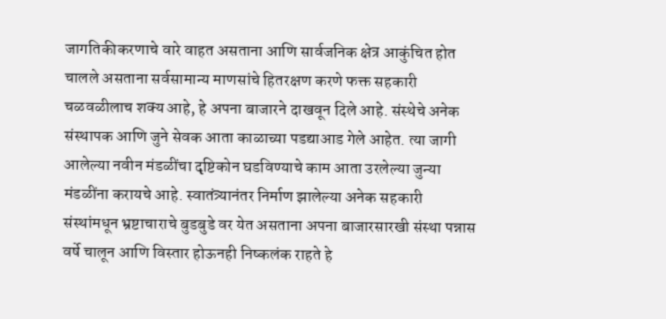जागतिकीकरणाचे वारे वाहत असताना आणि सार्वजनिक क्षेत्र आकुंचित होत चालले असताना सर्वसामान्य माणसांचे हितरक्षण करणे फक्त सहकारी चळवळीलाच शक्य आहे, हे अपना बाजारने दाखवून दिले आहे. संस्थेचे अनेक संस्थापक आणि जुने सेवक आता काळाच्या पडद्याआड गेले आहेत. त्या जागी आलेल्या नवीन मंडळींचा दृष्टिकोन घडविण्याचे काम आता उरलेल्या जुन्या मंडळींना करायचे आहे. स्वातंत्र्यानंतर निर्माण झालेल्या अनेक सहकारी संस्थांमधून भ्रष्टाचाराचे बुडबुडे वर येत असताना अपना बाजारसारखी संस्था पन्नास वर्षे चालून आणि विस्तार होऊनही निष्कलंक राहते हे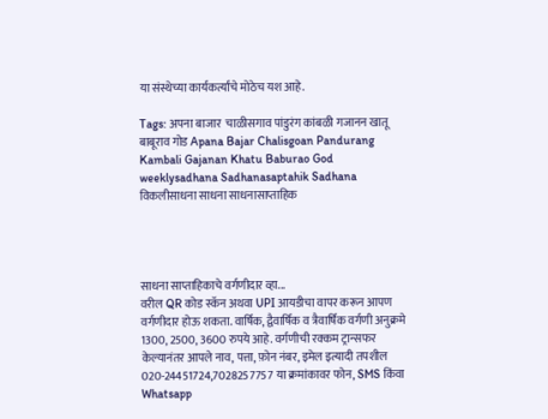या संस्थेच्या कार्यकर्त्यांचे मोठेच यश आहे.

Tags: अपना बाजार  चाळीसगाव पांडुरंग कांबळी गजानन खातू  बाबूराव गोड Apana Bajar Chalisgoan Pandurang Kambali Gajanan Khatu Baburao God weeklysadhana Sadhanasaptahik Sadhana विकलीसाधना साधना साधनासाप्ताहिक




साधना साप्ताहिकाचे वर्गणीदार व्हा...
वरील QR कोड स्कॅन अथवा UPI आयडीचा वापर करून आपण वर्गणीदार होऊ शकता. वार्षिक, द्वैवार्षिक व त्रैवार्षिक वर्गणी अनुक्रमे 1300, 2500, 3600 रुपये आहे. वर्गणीची रक्कम ट्रान्सफर केल्यानंतर आपले नाव, पत्ता, फ़ोन नंबर, इमेल इत्यादी तपशील
020-24451724,7028257757 या क्रमांकावर फोन, SMS किंवा Whatsapp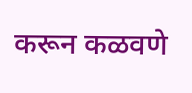करून कळवणे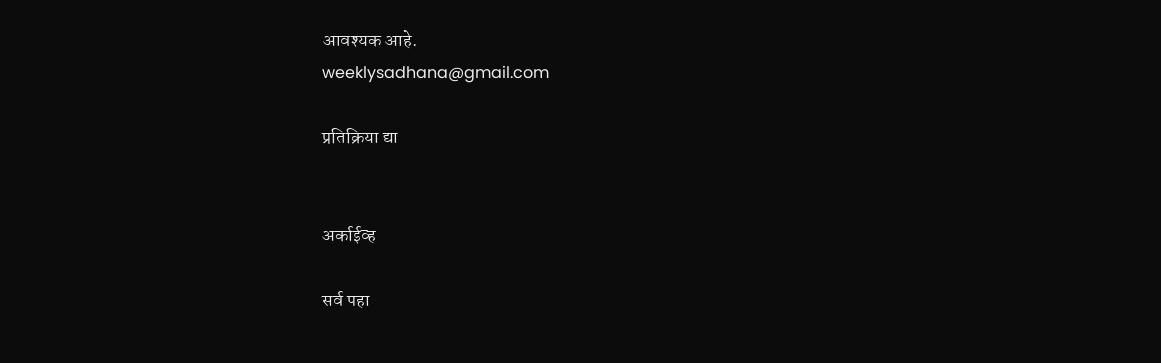आवश्यक आहे.
weeklysadhana@gmail.com

प्रतिक्रिया द्या


अर्काईव्ह

सर्व पहा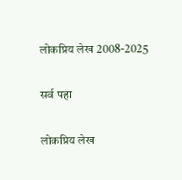लोकप्रिय लेख 2008-2025

सर्व पहा

लोकप्रिय लेख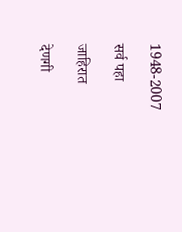1948-2007

सर्व पहा

जाहिरात

देणगी